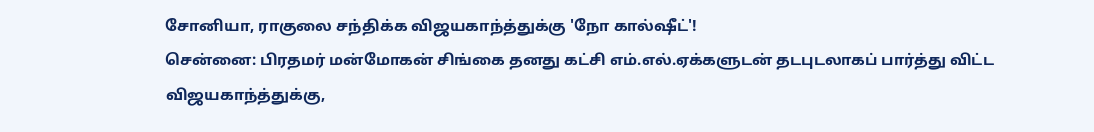சோனியா, ராகுலை சந்திக்க விஜயகாந்த்துக்கு 'நோ கால்ஷீட்'!
சென்னை: பிரதமர் மன்மோகன் சிங்கை தனது கட்சி எம்.எல்.ஏக்களுடன் தடபுடலாகப் பார்த்து விட்ட விஜயகாந்த்துக்கு,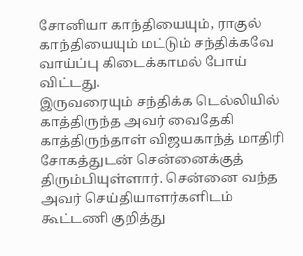சோனியா காந்தியையும், ராகுல் காந்தியையும் மட்டும் சந்திக்கவே வாய்ப்பு கிடைக்காமல் போய் விட்டது.
இருவரையும் சந்திக்க டெல்லியில் காத்திருந்த அவர் வைதேகி காத்திருந்தாள் விஜயகாந்த் மாதிரி சோகத்துடன் சென்னைக்குத் திரும்பியுள்ளார். சென்னை வந்த அவர் செய்தியாளர்களிடம் கூட்டணி குறித்து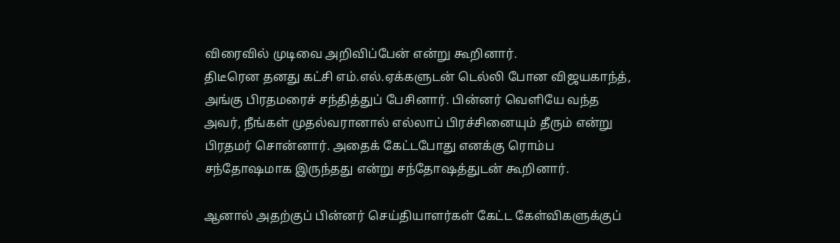விரைவில் முடிவை அறிவிப்பேன் என்று கூறினார்.
திடீரென தனது கட்சி எம்.எல்.ஏக்களுடன் டெல்லி போன விஜயகாந்த், அங்கு பிரதமரைச் சந்தித்துப் பேசினார். பின்னர் வெளியே வந்த அவர், நீங்கள் முதல்வரானால் எல்லாப் பிரச்சினையும் தீரும் என்று பிரதமர் சொன்னார். அதைக் கேட்டபோது எனக்கு ரொம்ப சந்தோஷமாக இருந்தது என்று சந்தோஷத்துடன் கூறினார்.

ஆனால் அதற்குப் பின்னர் செய்தியாளர்கள் கேட்ட கேள்விகளுக்குப்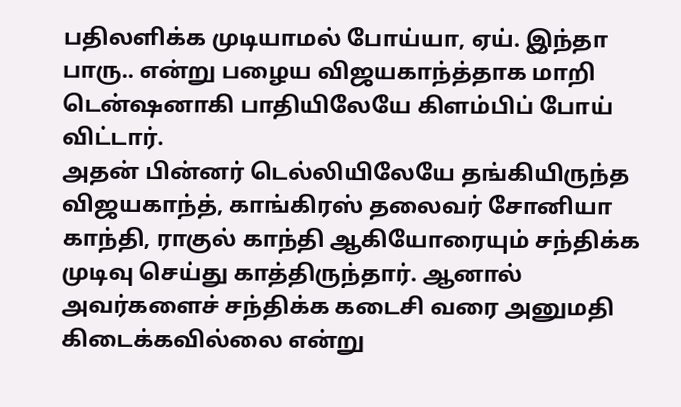பதிலளிக்க முடியாமல் போய்யா, ஏய். இந்தா பாரு.. என்று பழைய விஜயகாந்த்தாக மாறி டென்ஷனாகி பாதியிலேயே கிளம்பிப் போய் விட்டார்.
அதன் பின்னர் டெல்லியிலேயே தங்கியிருந்த விஜயகாந்த், காங்கிரஸ் தலைவர் சோனியா காந்தி, ராகுல் காந்தி ஆகியோரையும் சந்திக்க முடிவு செய்து காத்திருந்தார். ஆனால் அவர்களைச் சந்திக்க கடைசி வரை அனுமதி கிடைக்கவில்லை என்று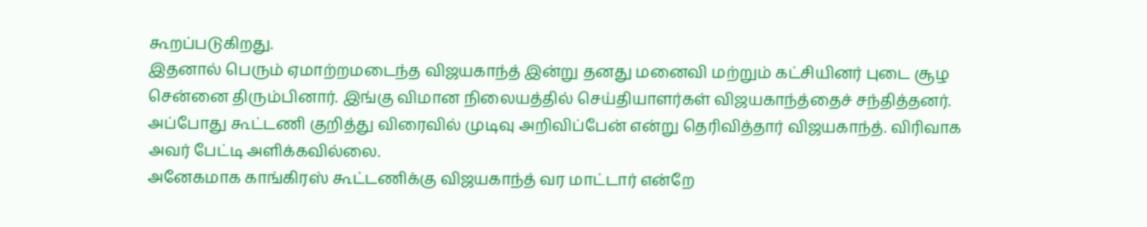கூறப்படுகிறது.
இதனால் பெரும் ஏமாற்றமடைந்த விஜயகாந்த் இன்று தனது மனைவி மற்றும் கட்சியினர் புடை சூழ சென்னை திரும்பினார். இங்கு விமான நிலையத்தில் செய்தியாளர்கள் விஜயகாந்த்தைச் சந்தித்தனர். அப்போது கூட்டணி குறித்து விரைவில் முடிவு அறிவிப்பேன் என்று தெரிவித்தார் விஜயகாந்த். விரிவாக அவர் பேட்டி அளிக்கவில்லை.
அனேகமாக காங்கிரஸ் கூட்டணிக்கு விஜயகாந்த் வர மாட்டார் என்றே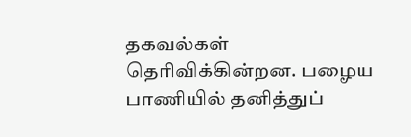தகவல்கள் தெரிவிக்கின்றன. பழைய பாணியில் தனித்துப்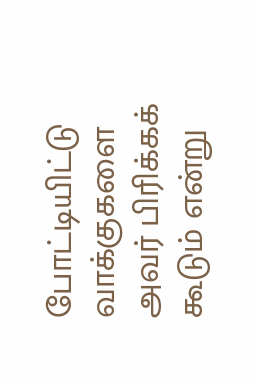போட்டியிட்டு வாக்குகளை அவர் பிரிக்கக் கூடும் என்று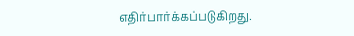எதிர்பார்க்கப்படுகிறது.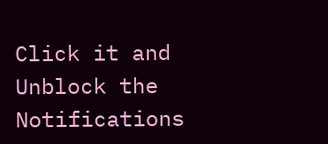Click it and Unblock the Notifications